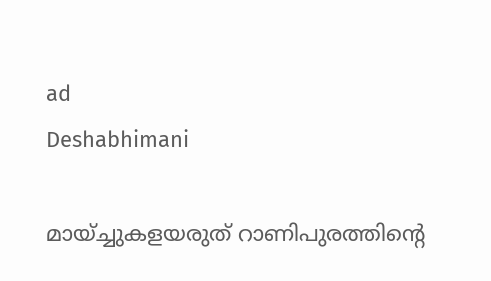ad
Deshabhimani

മായ്‌ച്ചുകളയരുത്‌ റാണിപുരത്തിന്റെ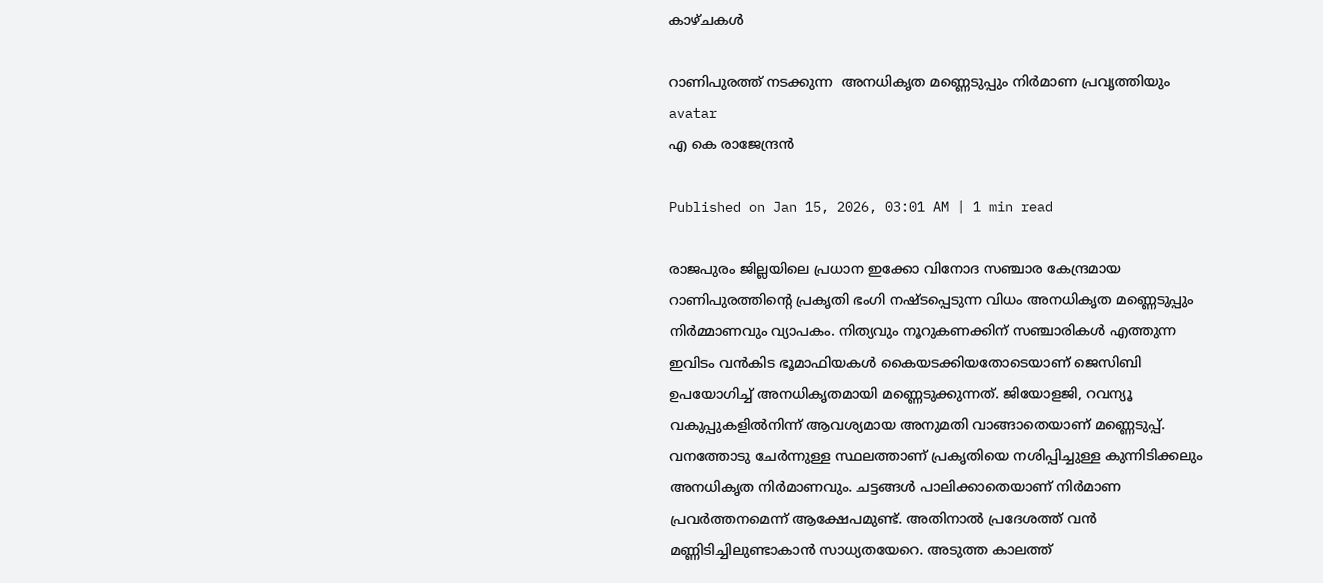കാഴ്ചകൾ

റാണിപുരത്ത് നടക്കുന്ന  അനധികൃത മണ്ണെടുപ്പും നിർമാണ പ്രവൃത്തിയും
avatar
എ കെ രാജേന്ദ്രന്‍

Published on Jan 15, 2026, 03:01 AM | 1 min read

രാജപുരം ജില്ലയിലെ പ്രധാന ഇക്കോ വിനോദ സഞ്ചാര കേന്ദ്രമായ റാണിപുരത്തിന്റെ പ്രകൃതി ഭംഗി നഷ്ടപ്പെടുന്ന വിധം അനധികൃത മണ്ണെടുപ്പും നിര്‍മ്മാണവും വ്യാപകം. നിത്യവും നൂറുകണക്കിന് സഞ്ചാരികള്‍ എത്തുന്ന ഇവിടം വന്‍കിട ഭൂമാഫിയകള്‍ കൈയടക്കിയതോടെയാണ് ജെസിബി ഉപയോഗിച്ച് അനധികൃതമായി മണ്ണെടുക്കുന്നത്. ജിയോളജി, റവന്യൂ വകുപ്പുകളിൽനിന്ന്‌ ആവശ്യമായ അനുമതി വാങ്ങാതെയാണ്‌ മണ്ണെടുപ്പ്‌. വനത്തോടു ചേര്‍ന്നുള്ള സ്ഥലത്താണ് പ്രകൃതിയെ നശിപ്പിച്ചുള്ള കുന്നിടിക്കലും അനധികൃത നിര്‍മാണവും. ചട്ടങ്ങള്‍ പാലിക്കാതെയാണ് നിർമാണ പ്രവർത്തനമെന്ന്‌ ആക്ഷേപമുണ്ട്. അതിനാൽ പ്രദേശത്ത് വന്‍ മണ്ണിടിച്ചിലുണ്ടാകാന്‍ സാധ്യതയേറെ. അടുത്ത കാലത്ത്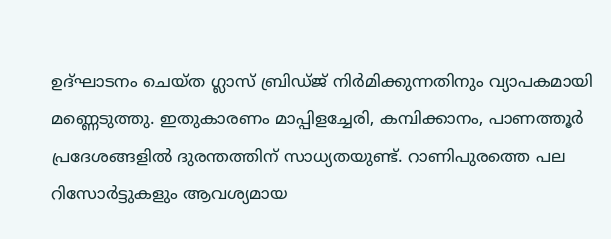ഉദ്ഘാടനം ചെയ്‌ത ഗ്ലാസ് ബ്രിഡ്ജ് നിര്‍മിക്കുന്നതിനും വ്യാപകമായി മണ്ണെടുത്തു. ഇതുകാരണം മാപ്പിളച്ചേരി, കമ്പിക്കാനം, പാണത്തൂര്‍ പ്രദേശങ്ങളില്‍ ദുരന്തത്തിന്‌ സാധ്യതയുണ്ട്‌. റാണിപുരത്തെ പല റിസോര്‍ട്ടുകളും ആവശ്യമായ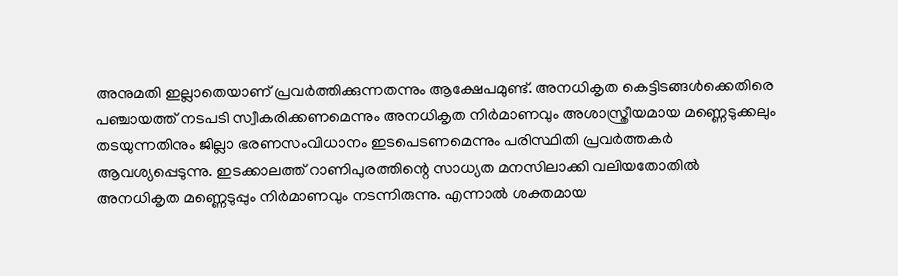അനുമതി ഇല്ലാതെയാണ് പ്രവര്‍ത്തിക്കുന്നതന്നും ആക്ഷേപമുണ്ട്. അനധികൃത കെട്ടിടങ്ങള്‍ക്കെതിരെ പഞ്ചായത്ത് നടപടി സ്വീകരിക്കണമെന്നും അനധികൃത നിര്‍മാണവും അശാസ്ത്രീയമായ മണ്ണെടുക്കലും തടയുന്നതിനും ജില്ലാ ഭരണസംവിധാനം ഇടപെടണമെന്നും പരിസ്ഥിതി പ്രവര്‍ത്തകര്‍ ആവശ്യപ്പെടുന്നു. ഇടക്കാലത്ത് റാണിപുരത്തിന്റെ സാധ്യത മനസിലാക്കി വലിയതോതില്‍ അനധികൃത മണ്ണെടുപ്പും നിര്‍മാണവും നടന്നിരുന്നു. എന്നാല്‍ ശക്തമായ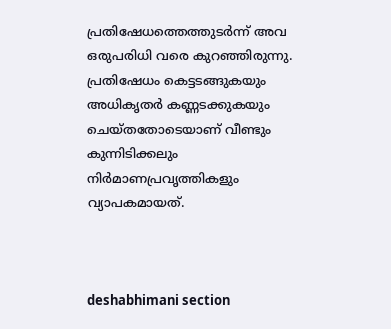പ്രതിഷേധത്തെത്തുടര്‍ന്ന് അവ ഒരുപരിധി വരെ കുറഞ്ഞിരുന്നു. പ്രതിഷേധം കെട്ടടങ്ങുകയും അധികൃതര്‍ കണ്ണടക്കുകയും ചെയ്തതോടെയാണ് വീണ്ടും കുന്നിടിക്കലും നിര്‍മാണപ്രവൃത്തികളും വ്യാപകമായത്.



deshabhimani section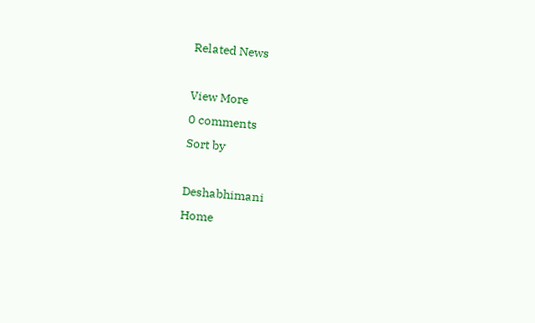Related News

View More
0 comments
Sort by

Deshabhimani
Home